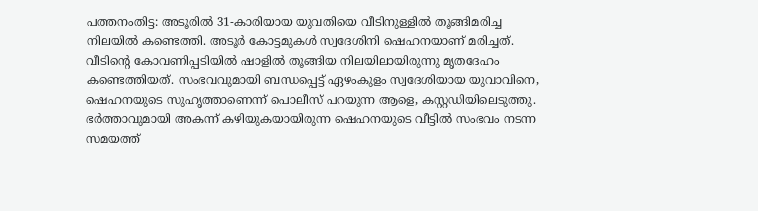പത്തനംതിട്ട: അടൂരിൽ 31-കാരിയായ യുവതിയെ വീടിനുള്ളിൽ തൂങ്ങിമരിച്ച നിലയിൽ കണ്ടെത്തി. അടൂർ കോട്ടമുകൾ സ്വദേശിനി ഷെഹനയാണ് മരിച്ചത്. വീടിന്റെ കോവണിപ്പടിയിൽ ഷാളിൽ തൂങ്ങിയ നിലയിലായിരുന്നു മൃതദേഹം കണ്ടെത്തിയത്. സംഭവവുമായി ബന്ധപ്പെട്ട് ഏഴംകുളം സ്വദേശിയായ യുവാവിനെ, ഷെഹനയുടെ സുഹൃത്താണെന്ന് പൊലീസ് പറയുന്ന ആളെ, കസ്റ്റഡിയിലെടുത്തു.
ഭർത്താവുമായി അകന്ന് കഴിയുകയായിരുന്ന ഷെഹനയുടെ വീട്ടിൽ സംഭവം നടന്ന സമയത്ത്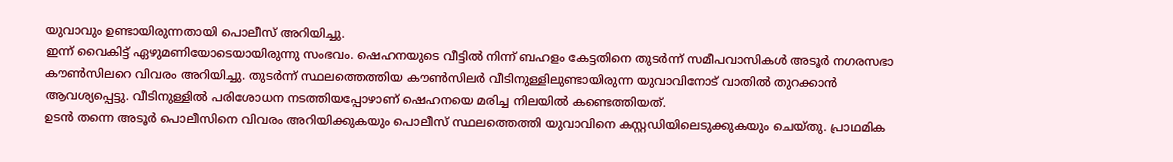യുവാവും ഉണ്ടായിരുന്നതായി പൊലീസ് അറിയിച്ചു.
ഇന്ന് വൈകിട്ട് ഏഴുമണിയോടെയായിരുന്നു സംഭവം. ഷെഹനയുടെ വീട്ടിൽ നിന്ന് ബഹളം കേട്ടതിനെ തുടർന്ന് സമീപവാസികൾ അടൂർ നഗരസഭാ കൗൺസിലറെ വിവരം അറിയിച്ചു. തുടർന്ന് സ്ഥലത്തെത്തിയ കൗൺസിലർ വീടിനുള്ളിലുണ്ടായിരുന്ന യുവാവിനോട് വാതിൽ തുറക്കാൻ ആവശ്യപ്പെട്ടു. വീടിനുള്ളിൽ പരിശോധന നടത്തിയപ്പോഴാണ് ഷെഹനയെ മരിച്ച നിലയിൽ കണ്ടെത്തിയത്.
ഉടൻ തന്നെ അടൂർ പൊലീസിനെ വിവരം അറിയിക്കുകയും പൊലീസ് സ്ഥലത്തെത്തി യുവാവിനെ കസ്റ്റഡിയിലെടുക്കുകയും ചെയ്തു. പ്രാഥമിക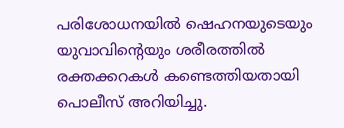പരിശോധനയിൽ ഷെഹനയുടെയും യുവാവിന്റെയും ശരീരത്തിൽ രക്തക്കറകൾ കണ്ടെത്തിയതായി പൊലീസ് അറിയിച്ചു.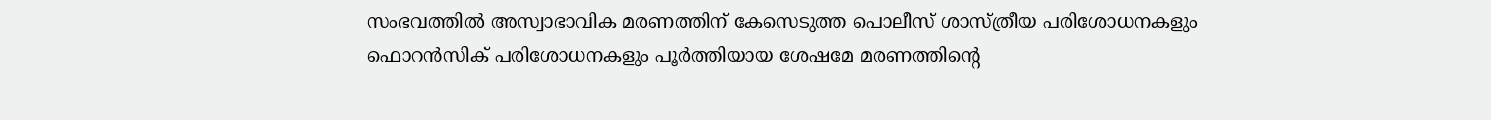സംഭവത്തിൽ അസ്വാഭാവിക മരണത്തിന് കേസെടുത്ത പൊലീസ് ശാസ്ത്രീയ പരിശോധനകളും ഫൊറൻസിക് പരിശോധനകളും പൂർത്തിയായ ശേഷമേ മരണത്തിന്റെ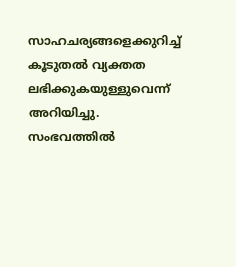സാഹചര്യങ്ങളെക്കുറിച്ച് കൂടുതൽ വ്യക്തത ലഭിക്കുകയുള്ളുവെന്ന് അറിയിച്ചു. സംഭവത്തിൽ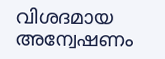വിശദമായ അന്വേഷണം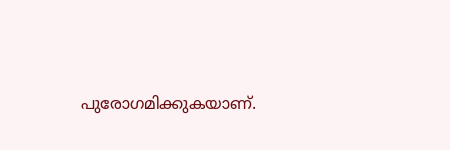പുരോഗമിക്കുകയാണ്.